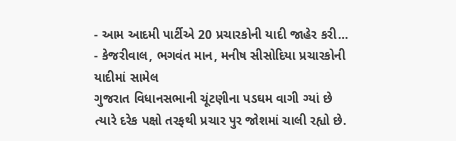- આમ આદમી પાર્ટીએ 20 પ્રચારકોની યાદી જાહેર કરી…
- કેજરીવાલ, ભગવંત માન, મનીષ સીસોદિયા પ્રચારકોની યાદીમાં સામેલ
ગુજરાત વિધાનસભાની ચૂંટણીના પડઘમ વાગી ગ્યાં છે ત્યારે દરેક પક્ષો તરફથી પ્રચાર પુર જોશમાં ચાલી રહ્યો છે.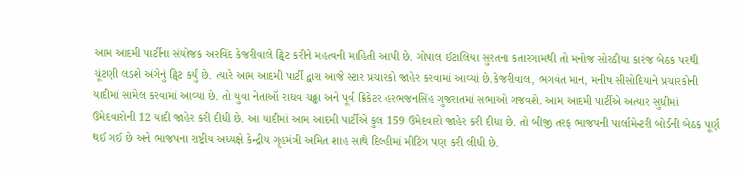આમ આદમી પાર્ટીના સંયોજક અરવિંદ કેજરીવાલે ટ્વિટ કરીને મહત્વની માહિતી આપી છે. ગોપાલ ઈટાલિયા સુરતના કતારગામથી તો મનોજ સોરઠીયા કારંજ બેઠક પરથી ચૂંટણી લડશે અંગેનું ટ્વિટ કર્યું છે. ત્યારે આમ આદમી પાર્ટી દ્વારા આજે સ્ટાર પ્રચારકો જાહેર કરવામાં આવ્યાં છે.કેજરીવાલ, ભગવંત માન, મનીષ સીસોદિયાને પ્રચારકોની યાદીમાં સામેલ કરવામાં આવ્યા છે. તો યુવા નેતાઑ રાઘવ ચઢ્ઢા અને પૂર્વ ક્રિકેટર હરભજનસિંહ ગુજરાતમાં સભાઓ ગજવશે. આમ આદમી પાર્ટીએ અત્યાર સુધીમાં ઉમેદવારોની 12 યાદી જાહેર કરી દીધી છે. આ યાદીમાં આમ આદમી પાર્ટીએ કુલ 159 ઉમેદવારો જાહેર કરી દીધા છે. તો બીજી તરફ ભાજપની પાર્લામેન્ટરી બોર્ડની બેઠક પૂર્ણ થઈ ગઈ છે અને ભાજપના રાષ્ટ્રીય અધ્યક્ષે કેન્દ્રીય ગૃહમંત્રી અમિત શાહ સાથે દિલ્હીમાં મીટિંગ પણ કરી લીધી છે.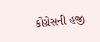કોંગ્રેસની હજી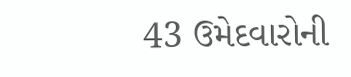43 ઉમેદવારોની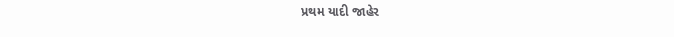પ્રથમ યાદી જાહેર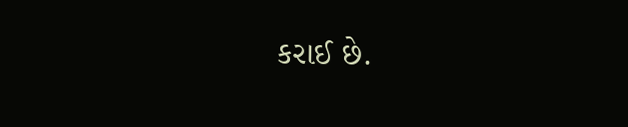કરાઈ છે.